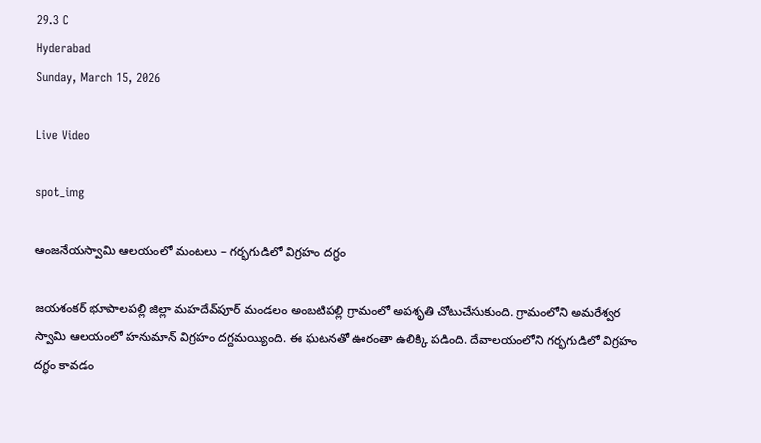29.3 C
Hyderabad
Sunday, March 15, 2026

Live Video

spot_img

ఆంజనేయస్వామి ఆలయంలో మంటలు – గర్భగుడిలో విగ్రహం దగ్ధం

జయశంకర్ భూపాలపల్లి జిల్లా మహదేవ్‌పూర్‌ మండలం అంబటిపల్లి గ్రామంలో అపశృతి చోటుచేసుకుంది. గ్రామంలోని అమరేశ్వర స్వామి ఆలయంలో హనుమాన్ విగ్రహం దగ్దమయ్యింది. ఈ ఘటనతో ఊరంతా ఉలిక్కి పడింది. దేవాలయంలోని గర్భగుడిలో విగ్రహం దగ్ధం కావడం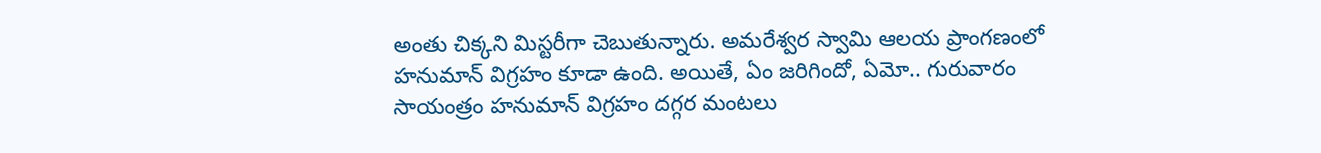అంతు చిక్కని మిస్టరీగా చెబుతున్నారు. అమరేశ్వర స్వామి ఆలయ ప్రాంగణంలో హనుమాన్‌ విగ్రహం కూడా ఉంది. అయితే, ఏం జరిగిందో, ఏమో.. గురువారం సాయంత్రం హనుమాన్‌ విగ్రహం దగ్గర మంటలు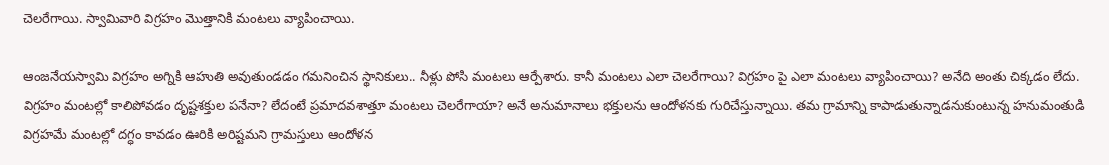చెలరేగాయి. స్వామివారి విగ్రహం మొత్తానికి మంటలు వ్యాపించాయి.

ఆంజనేయస్వామి విగ్రహం అగ్నికి ఆహుతి అవుతుండడం గమనించిన స్థానికులు.. నీళ్లు పోసి మంటలు ఆర్పేశారు. కానీ మంటలు ఎలా చెలరేగాయి? విగ్రహం పై ఎలా మంటలు వ్యాపించాయి? అనేది అంతు చిక్కడం లేదు. విగ్రహం మంటల్లో కాలిపోవడం దృష్టశక్తుల పనేనా? లేదంటే ప్రమాదవశాత్తూ మంటలు చెలరేగాయా? అనే అనుమానాలు భక్తులను ఆందోళనకు గురిచేస్తున్నాయి. తమ గ్రామాన్ని కాపాడుతున్నాడనుకుంటున్న హనుమంతుడి విగ్రహమే మంటల్లో దగ్ధం కావడం ఊరికి అరిష్టమని గ్రామస్తులు ఆందోళన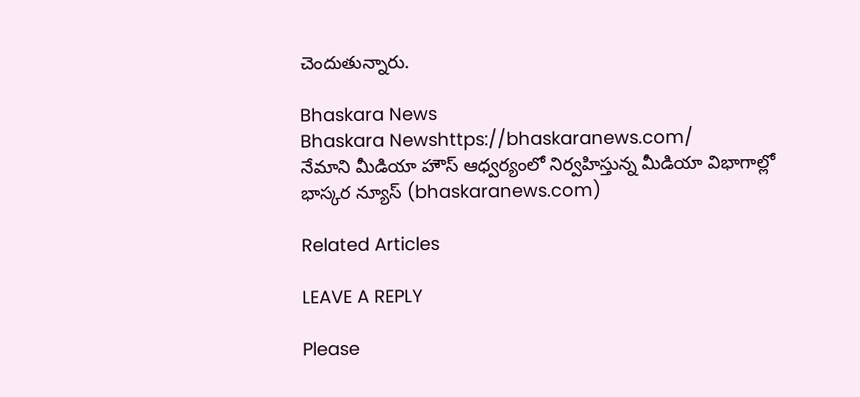చెందుతున్నారు.

Bhaskara News
Bhaskara Newshttps://bhaskaranews.com/
నేమాని మీడియా హౌస్ ఆధ్వర్యంలో నిర్వహిస్తున్న మీడియా విభాగాల్లో భాస్కర న్యూస్ (bhaskaranews.com)

Related Articles

LEAVE A REPLY

Please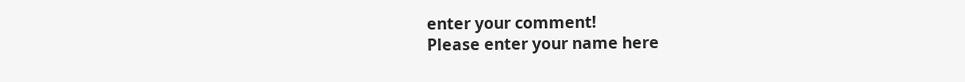enter your comment!
Please enter your name here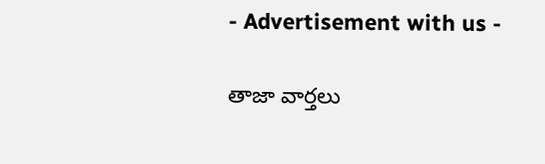- Advertisement with us -

తాజా వార్తలు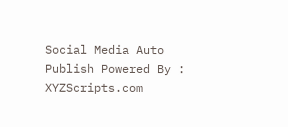Social Media Auto Publish Powered By : XYZScripts.com